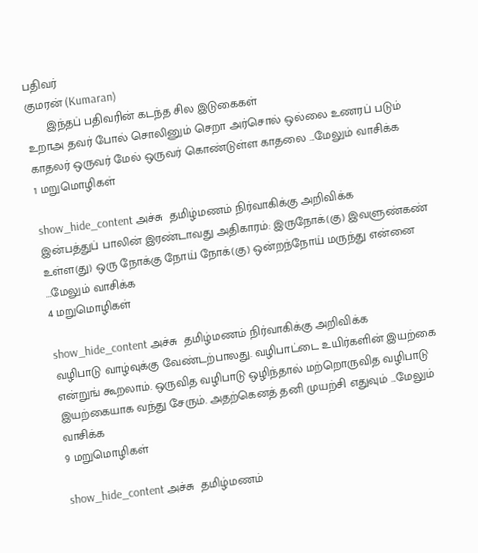பதிவர்
குமரன் (Kumaran)
      இந்தப் பதிவரின் கடந்த சில இடுகைகள்
உறாஅ தவர் போல் சொலினும் செறா அர்சொல் ஒல்லை உணரப் படும் காதலர் ஒருவர் மேல் ஒருவர் கொண்டுள்ள காதலை ...மேலும் வாசிக்க
1 மறுமொழிகள்

show_hide_content அச்சு  தமிழ்மணம் நிர்வாகிக்கு அறிவிக்க
இன்பத்துப் பாலின் இரண்டாவது அதிகாரம்: இருநோக்(கு) இவளுண்கண் உள்ள(து) ஒரு நோக்கு நோய் நோக்(கு) ஒன்றந்நோய் மருந்து என்னை ...மேலும் வாசிக்க
4 மறுமொழிகள்

show_hide_content அச்சு  தமிழ்மணம் நிர்வாகிக்கு அறிவிக்க
வழிபாடு வாழ்வுக்கு வேண்டற்பாலது. வழிபாட்டை உயிர்களின் இயற்கை என்றுங் கூறலாம். ஒருவித வழிபாடு ஒழிந்தால் மற்றொருவித வழிபாடு இயற்கையாக வந்து சேரும். அதற்கெனத் தனி முயற்சி எதுவும் ...மேலும் வாசிக்க
9 மறுமொழிகள்

show_hide_content அச்சு  தமிழ்மணம்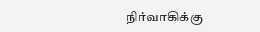நிர்வாகிக்கு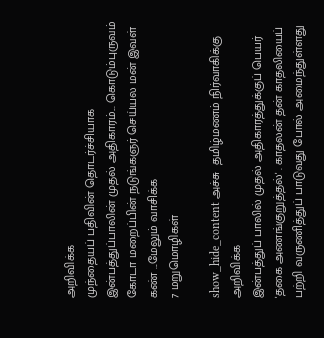அறிவிக்க
முந்தையப் பதிவின் தொடர்ச்சியாக இன்பத்துப்பாலின் முதல் அதிகாரம்... கொடும்புருவம் கோடா மறைப்பின் நடுங்கஞர் செய்யல மன் இவள் கண் ...மேலும் வாசிக்க
7 மறுமொழிகள்

show_hide_content அச்சு  தமிழ்மணம் நிர்வாகிக்கு அறிவிக்க
இன்பத்துப் பாலில் முதல் அதிகாரத்துக்குப் பெயர் 'தகை அணங்குறுத்தல்' . காதலன் தன் காதலியைப் பற்றி வருணித்துப் பாடுவது போல் அமைந்துள்ளது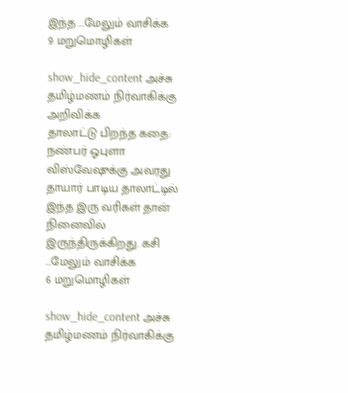இந்த ...மேலும் வாசிக்க
9 மறுமொழிகள்

show_hide_content அச்சு  தமிழ்மணம் நிர்வாகிக்கு அறிவிக்க
தாலாட்டு பிறந்த கதை: நண்பர் ஓபுளா விஸ்வேஷுக்கு அவரது தாயார் பாடிய தாலாட்டில் இந்த இரு வரிகள் தான் நினைவில் இருந்திருக்கிறது. கசி ...மேலும் வாசிக்க
6 மறுமொழிகள்

show_hide_content அச்சு  தமிழ்மணம் நிர்வாகிக்கு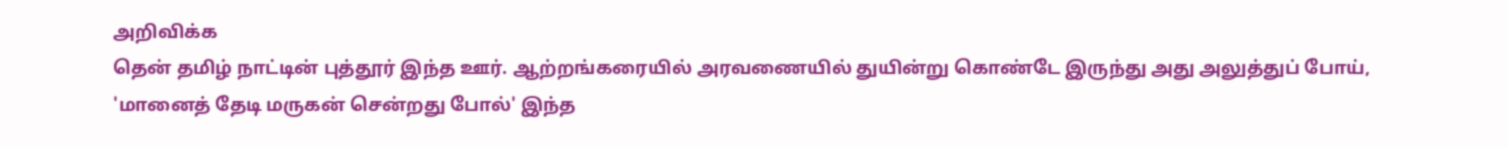அறிவிக்க
தென் தமிழ் நாட்டின் புத்தூர் இந்த ஊர். ஆற்றங்கரையில் அரவணையில் துயின்று கொண்டே இருந்து அது அலுத்துப் போய், 'மானைத் தேடி மருகன் சென்றது போல்' இந்த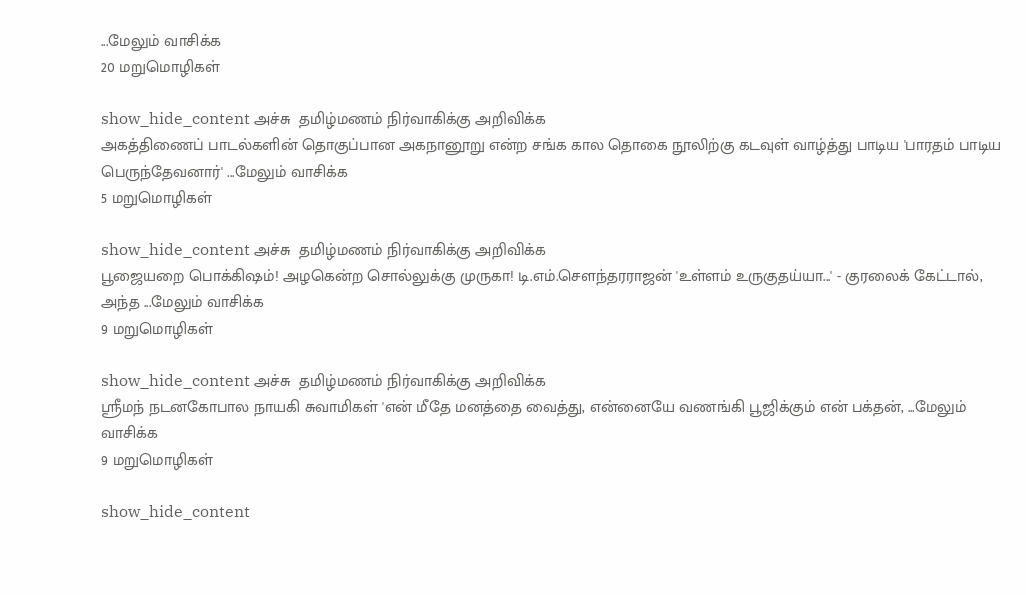...மேலும் வாசிக்க
20 மறுமொழிகள்

show_hide_content அச்சு  தமிழ்மணம் நிர்வாகிக்கு அறிவிக்க
அகத்திணைப் பாடல்களின் தொகுப்பான அகநானூறு என்ற சங்க கால தொகை நூலிற்கு கடவுள் வாழ்த்து பாடிய 'பாரதம் பாடிய பெருந்தேவனார்' ...மேலும் வாசிக்க
5 மறுமொழிகள்

show_hide_content அச்சு  தமிழ்மணம் நிர்வாகிக்கு அறிவிக்க
பூஜையறை பொக்கிஷம்! அழகென்ற சொல்லுக்கு முருகா! டி.எம்.சௌந்தரராஜன் 'உள்ளம் உருகுதய்யா...' - குரலைக் கேட்டால், அந்த ...மேலும் வாசிக்க
9 மறுமொழிகள்

show_hide_content அச்சு  தமிழ்மணம் நிர்வாகிக்கு அறிவிக்க
ஸ்ரீமந் நடனகோபால நாயகி சுவாமிகள் 'என் மீதே மனத்தை வைத்து, என்னையே வணங்கி பூஜிக்கும் என் பக்தன், ...மேலும் வாசிக்க
9 மறுமொழிகள்

show_hide_content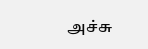அச்சு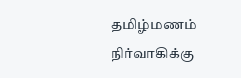தமிழ்மணம் நிர்வாகிக்கு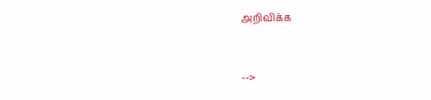அறிவிக்க


-->